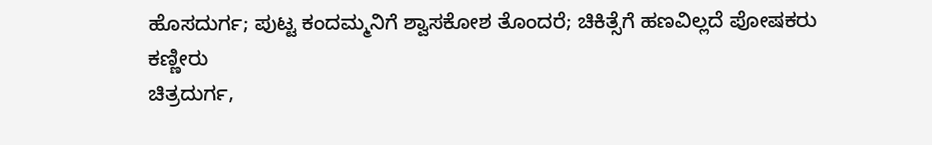ಹೊಸದುರ್ಗ; ಪುಟ್ಟ ಕಂದಮ್ಮನಿಗೆ ಶ್ವಾಸಕೋಶ ತೊಂದರೆ; ಚಿಕಿತ್ಸೆಗೆ ಹಣವಿಲ್ಲದೆ ಪೋಷಕರು ಕಣ್ಣೀರು
ಚಿತ್ರದುರ್ಗ,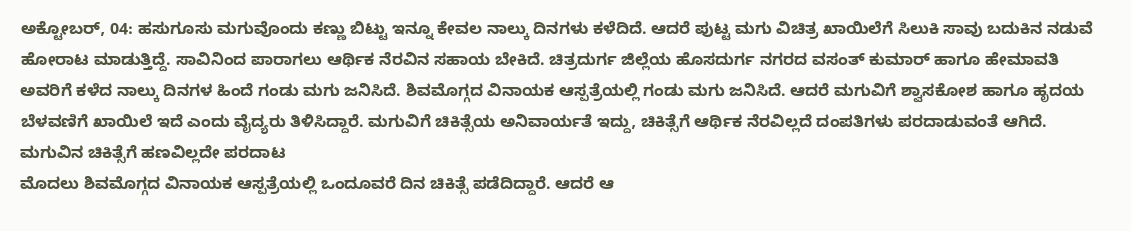ಅಕ್ಟೋಬರ್, 04: ಹಸುಗೂಸು ಮಗುವೊಂದು ಕಣ್ಣು ಬಿಟ್ಟು ಇನ್ನೂ ಕೇವಲ ನಾಲ್ಕು ದಿನಗಳು ಕಳೆದಿದೆ. ಆದರೆ ಪುಟ್ಟ ಮಗು ವಿಚಿತ್ರ ಖಾಯಿಲೆಗೆ ಸಿಲುಕಿ ಸಾವು ಬದುಕಿನ ನಡುವೆ ಹೋರಾಟ ಮಾಡುತ್ತಿದ್ದೆ. ಸಾವಿನಿಂದ ಪಾರಾಗಲು ಆರ್ಥಿಕ ನೆರವಿನ ಸಹಾಯ ಬೇಕಿದೆ. ಚಿತ್ರದುರ್ಗ ಜಿಲ್ಲೆಯ ಹೊಸದುರ್ಗ ನಗರದ ವಸಂತ್ ಕುಮಾರ್ ಹಾಗೂ ಹೇಮಾವತಿ ಅವರಿಗೆ ಕಳೆದ ನಾಲ್ಕು ದಿನಗಳ ಹಿಂದೆ ಗಂಡು ಮಗು ಜನಿಸಿದೆ. ಶಿವಮೊಗ್ಗದ ವಿನಾಯಕ ಆಸ್ಪತ್ರೆಯಲ್ಲಿ ಗಂಡು ಮಗು ಜನಿಸಿದೆ. ಆದರೆ ಮಗುವಿಗೆ ಶ್ವಾಸಕೋಶ ಹಾಗೂ ಹೃದಯ ಬೆಳವಣಿಗೆ ಖಾಯಿಲೆ ಇದೆ ಎಂದು ವೈದ್ಯರು ತಿಳಿಸಿದ್ದಾರೆ. ಮಗುವಿಗೆ ಚಿಕಿತ್ಸೆಯ ಅನಿವಾರ್ಯತೆ ಇದ್ದು, ಚಿಕಿತ್ಸೆಗೆ ಆರ್ಥಿಕ ನೆರವಿಲ್ಲದೆ ದಂಪತಿಗಳು ಪರದಾಡುವಂತೆ ಆಗಿದೆ.
ಮಗುವಿನ ಚಿಕಿತ್ಸೆಗೆ ಹಣವಿಲ್ಲದೇ ಪರದಾಟ
ಮೊದಲು ಶಿವಮೊಗ್ಗದ ವಿನಾಯಕ ಆಸ್ಪತ್ರೆಯಲ್ಲಿ ಒಂದೂವರೆ ದಿನ ಚಿಕಿತ್ಸೆ ಪಡೆದಿದ್ದಾರೆ. ಆದರೆ ಆ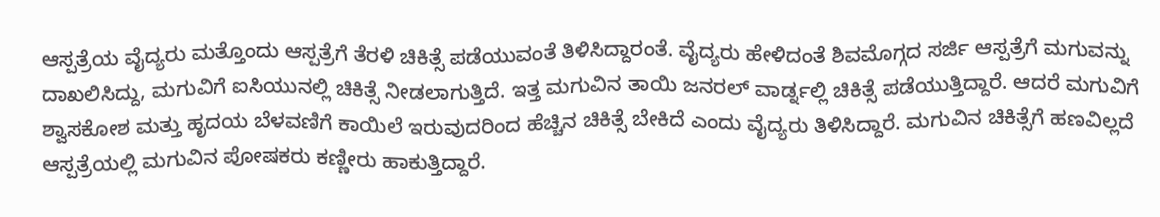ಆಸ್ಪತ್ರೆಯ ವೈದ್ಯರು ಮತ್ತೊಂದು ಆಸ್ಪತ್ರೆಗೆ ತೆರಳಿ ಚಿಕಿತ್ಸೆ ಪಡೆಯುವಂತೆ ತಿಳಿಸಿದ್ದಾರಂತೆ. ವೈದ್ಯರು ಹೇಳಿದಂತೆ ಶಿವಮೊಗ್ಗದ ಸರ್ಜಿ ಆಸ್ಪತ್ರೆಗೆ ಮಗುವನ್ನು ದಾಖಲಿಸಿದ್ದು, ಮಗುವಿಗೆ ಐಸಿಯುನಲ್ಲಿ ಚಿಕಿತ್ಸೆ ನೀಡಲಾಗುತ್ತಿದೆ. ಇತ್ತ ಮಗುವಿನ ತಾಯಿ ಜನರಲ್ ವಾರ್ಡ್ನಲ್ಲಿ ಚಿಕಿತ್ಸೆ ಪಡೆಯುತ್ತಿದ್ದಾರೆ. ಆದರೆ ಮಗುವಿಗೆ ಶ್ವಾಸಕೋಶ ಮತ್ತು ಹೃದಯ ಬೆಳವಣಿಗೆ ಕಾಯಿಲೆ ಇರುವುದರಿಂದ ಹೆಚ್ಚಿನ ಚಿಕಿತ್ಸೆ ಬೇಕಿದೆ ಎಂದು ವೈದ್ಯರು ತಿಳಿಸಿದ್ದಾರೆ. ಮಗುವಿನ ಚಿಕಿತ್ಸೆಗೆ ಹಣವಿಲ್ಲದೆ ಆಸ್ಪತ್ರೆಯಲ್ಲಿ ಮಗುವಿನ ಪೋಷಕರು ಕಣ್ಣೀರು ಹಾಕುತ್ತಿದ್ದಾರೆ.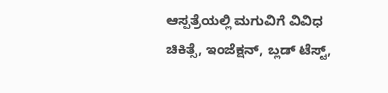ಆಸ್ಪತ್ರೆಯಲ್ಲಿ ಮಗುವಿಗೆ ವಿವಿಧ ಚಿಕಿತ್ಸೆ, ಇಂಜೆಕ್ಷನ್, ಬ್ಲಡ್ ಟೆಸ್ಟ್,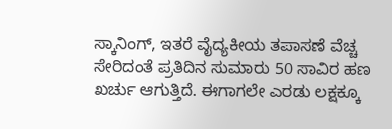ಸ್ಕಾನಿಂಗ್, ಇತರೆ ವೈದ್ಯಕೀಯ ತಪಾಸಣೆ ವೆಚ್ಚ ಸೇರಿದಂತೆ ಪ್ರತಿದಿನ ಸುಮಾರು 50 ಸಾವಿರ ಹಣ ಖರ್ಚು ಆಗುತ್ತಿದೆ. ಈಗಾಗಲೇ ಎರಡು ಲಕ್ಷಕ್ಕೂ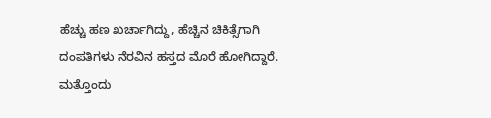ಹೆಚ್ಚು ಹಣ ಖರ್ಚಾಗಿದ್ದು, ಹೆಚ್ಚಿನ ಚಿಕಿತ್ಸೆಗಾಗಿ ದಂಪತಿಗಳು ನೆರವಿನ ಹಸ್ತದ ಮೊರೆ ಹೋಗಿದ್ದಾರೆ.
ಮತ್ತೊಂದು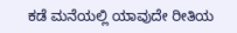ಕಡೆ ಮನೆಯಲ್ಲಿ ಯಾವುದೇ ರೀತಿಯ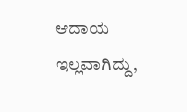ಆದಾಯ ಇಲ್ಲವಾಗಿದ್ದು,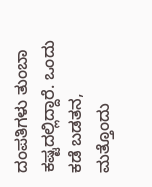ದಂಪತಿಗಳು ತುಂಬಾ ಕಷ್ಟದಲ್ಲಿದ್ದಾರೆ. ಒಂದು ಕಡೆ ಬಡತನ, ಮತ್ತೊಂದು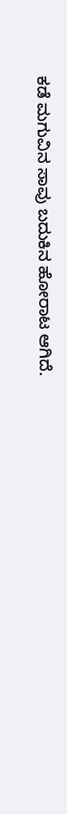ಕಡೆ ಮಗುವಿನ ಸಾವು ಬದುಕಿನ ಹೋರಾಟ ಆಗಿದೆ.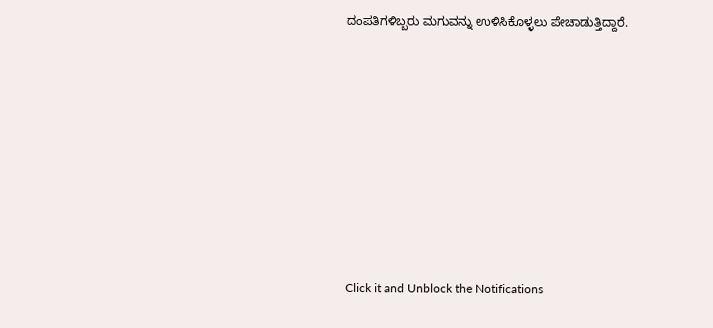ದಂಪತಿಗಳಿಬ್ಬರು ಮಗುವನ್ನು ಉಳಿಸಿಕೊಳ್ಳಲು ಪೇಚಾಡುತ್ತಿದ್ದಾರೆ.












Click it and Unblock the Notifications